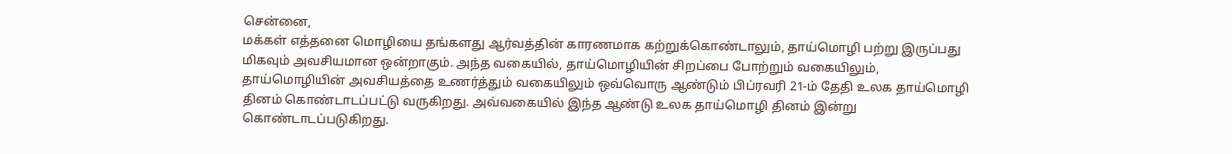சென்னை,
மக்கள் எத்தனை மொழியை தங்களது ஆர்வத்தின் காரணமாக கற்றுக்கொண்டாலும், தாய்மொழி பற்று இருப்பது மிகவும் அவசியமான ஒன்றாகும். அந்த வகையில், தாய்மொழியின் சிறப்பை போற்றும் வகையிலும், தாய்மொழியின் அவசியத்தை உணர்த்தும் வகையிலும் ஒவ்வொரு ஆண்டும் பிப்ரவரி 21-ம் தேதி உலக தாய்மொழி தினம் கொண்டாடப்பட்டு வருகிறது. அவ்வகையில் இந்த ஆண்டு உலக தாய்மொழி தினம் இன்று கொண்டாடப்படுகிறது.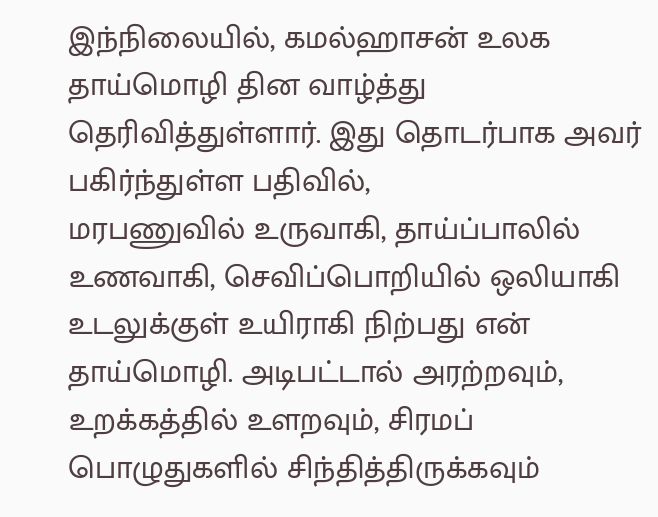இந்நிலையில், கமல்ஹாசன் உலக தாய்மொழி தின வாழ்த்து தெரிவித்துள்ளார். இது தொடர்பாக அவர் பகிர்ந்துள்ள பதிவில்,
மரபணுவில் உருவாகி, தாய்ப்பாலில் உணவாகி, செவிப்பொறியில் ஒலியாகி உடலுக்குள் உயிராகி நிற்பது என் தாய்மொழி. அடிபட்டால் அரற்றவும், உறக்கத்தில் உளறவும், சிரமப் பொழுதுகளில் சிந்தித்திருக்கவும்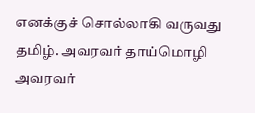எனக்குச் சொல்லாகி வருவது தமிழ். அவரவர் தாய்மொழி அவரவர்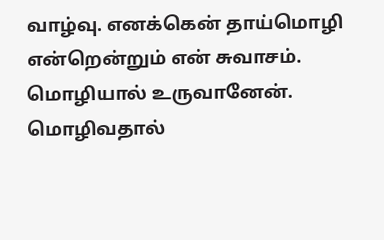வாழ்வு. எனக்கென் தாய்மொழி என்றென்றும் என் சுவாசம். மொழியால் உருவானேன். மொழிவதால்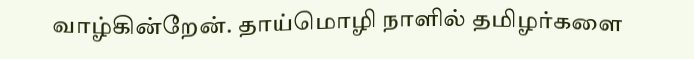வாழ்கின்றேன். தாய்மொழி நாளில் தமிழர்களை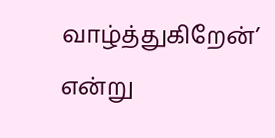வாழ்த்துகிறேன்’ என்று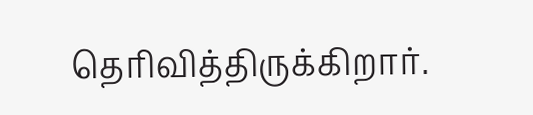தெரிவித்திருக்கிறார்.